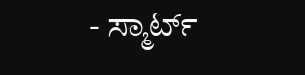- ಸ್ಮಾರ್ಟ್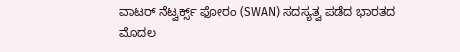ವಾಟರ್ ನೆಟ್ವರ್ಕ್ಸ್ ಫೋರಂ (SWAN) ಸದಸ್ಯತ್ವ ಪಡೆದ ಭಾರತದ ಮೊದಲ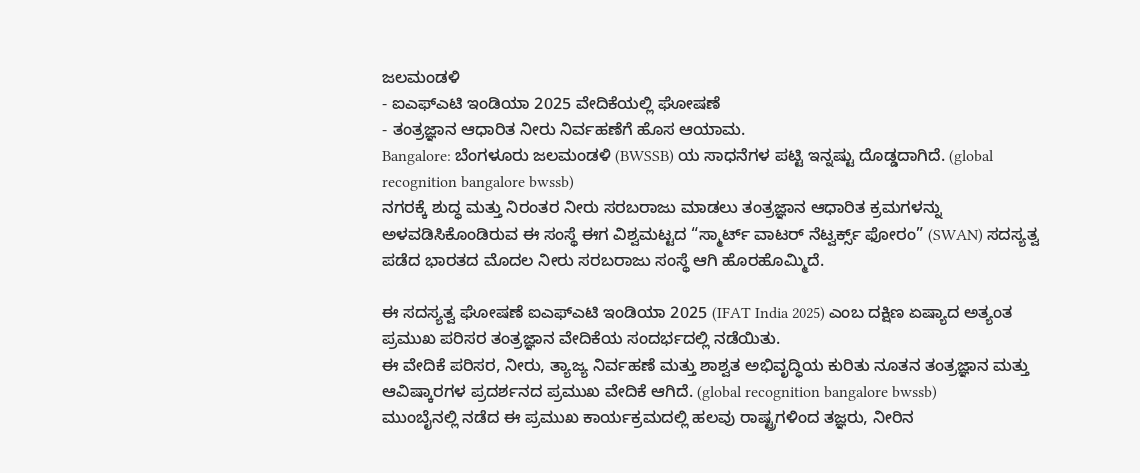ಜಲಮಂಡಳಿ
- ಐಎಫ್ಎಟಿ ಇಂಡಿಯಾ 2025 ವೇದಿಕೆಯಲ್ಲಿ ಘೋಷಣೆ
- ತಂತ್ರಜ್ಞಾನ ಆಧಾರಿತ ನೀರು ನಿರ್ವಹಣೆಗೆ ಹೊಸ ಆಯಾಮ.
Bangalore: ಬೆಂಗಳೂರು ಜಲಮಂಡಳಿ (BWSSB) ಯ ಸಾಧನೆಗಳ ಪಟ್ಟಿ ಇನ್ನಷ್ಟು ದೊಡ್ಡದಾಗಿದೆ. (global recognition bangalore bwssb)
ನಗರಕ್ಕೆ ಶುದ್ಧ ಮತ್ತು ನಿರಂತರ ನೀರು ಸರಬರಾಜು ಮಾಡಲು ತಂತ್ರಜ್ಞಾನ ಆಧಾರಿತ ಕ್ರಮಗಳನ್ನು ಅಳವಡಿಸಿಕೊಂಡಿರುವ ಈ ಸಂಸ್ಥೆ ಈಗ ವಿಶ್ವಮಟ್ಟದ “ಸ್ಮಾರ್ಟ್ ವಾಟರ್ ನೆಟ್ವರ್ಕ್ಸ್ ಫೋರಂ” (SWAN) ಸದಸ್ಯತ್ವ ಪಡೆದ ಭಾರತದ ಮೊದಲ ನೀರು ಸರಬರಾಜು ಸಂಸ್ಥೆ ಆಗಿ ಹೊರಹೊಮ್ಮಿದೆ.

ಈ ಸದಸ್ಯತ್ವ ಘೋಷಣೆ ಐಎಫ್ಎಟಿ ಇಂಡಿಯಾ 2025 (IFAT India 2025) ಎಂಬ ದಕ್ಷಿಣ ಏಷ್ಯಾದ ಅತ್ಯಂತ ಪ್ರಮುಖ ಪರಿಸರ ತಂತ್ರಜ್ಞಾನ ವೇದಿಕೆಯ ಸಂದರ್ಭದಲ್ಲಿ ನಡೆಯಿತು.
ಈ ವೇದಿಕೆ ಪರಿಸರ, ನೀರು, ತ್ಯಾಜ್ಯ ನಿರ್ವಹಣೆ ಮತ್ತು ಶಾಶ್ವತ ಅಭಿವೃದ್ಧಿಯ ಕುರಿತು ನೂತನ ತಂತ್ರಜ್ಞಾನ ಮತ್ತು ಆವಿಷ್ಕಾರಗಳ ಪ್ರದರ್ಶನದ ಪ್ರಮುಖ ವೇದಿಕೆ ಆಗಿದೆ. (global recognition bangalore bwssb)
ಮುಂಬೈನಲ್ಲಿ ನಡೆದ ಈ ಪ್ರಮುಖ ಕಾರ್ಯಕ್ರಮದಲ್ಲಿ ಹಲವು ರಾಷ್ಟ್ರಗಳಿಂದ ತಜ್ಞರು, ನೀರಿನ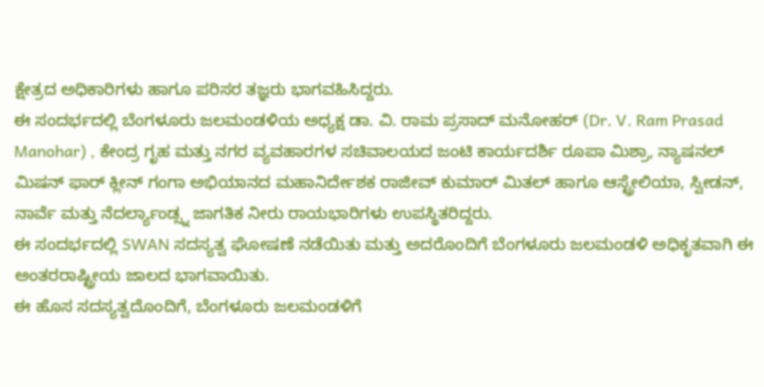ಕ್ಷೇತ್ರದ ಅಧಿಕಾರಿಗಳು ಹಾಗೂ ಪರಿಸರ ತಜ್ಞರು ಭಾಗವಹಿಸಿದ್ದರು.
ಈ ಸಂದರ್ಭದಲ್ಲಿ ಬೆಂಗಳೂರು ಜಲಮಂಡಳಿಯ ಅಧ್ಯಕ್ಷ ಡಾ. ವಿ. ರಾಮ ಪ್ರಸಾದ್ ಮನೋಹರ್ (Dr. V. Ram Prasad Manohar) , ಕೇಂದ್ರ ಗೃಹ ಮತ್ತು ನಗರ ವ್ಯವಹಾರಗಳ ಸಚಿವಾಲಯದ ಜಂಟಿ ಕಾರ್ಯದರ್ಶಿ ರೂಪಾ ಮಿಶ್ರಾ, ನ್ಯಾಷನಲ್ ಮಿಷನ್ ಫಾರ್ ಕ್ಲೀನ್ ಗಂಗಾ ಅಭಿಯಾನದ ಮಹಾನಿರ್ದೇಶಕ ರಾಜೀವ್ ಕುಮಾರ್ ಮಿತಲ್ ಹಾಗೂ ಆಸ್ಟ್ರೇಲಿಯಾ, ಸ್ವೀಡನ್, ನಾರ್ವೆ ಮತ್ತು ನೆದರ್ಲ್ಯಾಂಡ್ಸ್ನ ಜಾಗತಿಕ ನೀರು ರಾಯಭಾರಿಗಳು ಉಪಸ್ಥಿತರಿದ್ದರು.
ಈ ಸಂದರ್ಭದಲ್ಲಿ SWAN ಸದಸ್ಯತ್ವ ಘೋಷಣೆ ನಡೆಯಿತು ಮತ್ತು ಅದರೊಂದಿಗೆ ಬೆಂಗಳೂರು ಜಲಮಂಡಳಿ ಅಧಿಕೃತವಾಗಿ ಈ ಅಂತರರಾಷ್ಟ್ರೀಯ ಜಾಲದ ಭಾಗವಾಯಿತು.
ಈ ಹೊಸ ಸದಸ್ಯತ್ವದೊಂದಿಗೆ, ಬೆಂಗಳೂರು ಜಲಮಂಡಳಿಗೆ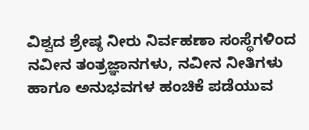ವಿಶ್ವದ ಶ್ರೇಷ್ಠ ನೀರು ನಿರ್ವಹಣಾ ಸಂಸ್ಥೆಗಳಿಂದ ನವೀನ ತಂತ್ರಜ್ಞಾನಗಳು, ನವೀನ ನೀತಿಗಳು ಹಾಗೂ ಅನುಭವಗಳ ಹಂಚಿಕೆ ಪಡೆಯುವ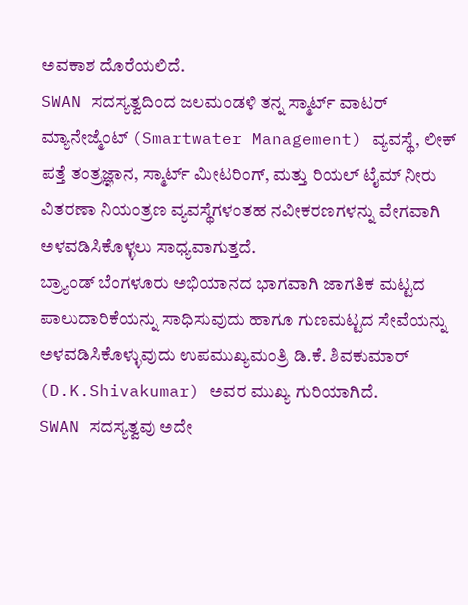ಅವಕಾಶ ದೊರೆಯಲಿದೆ.
SWAN ಸದಸ್ಯತ್ವದಿಂದ ಜಲಮಂಡಳಿ ತನ್ನ ಸ್ಮಾರ್ಟ್ ವಾಟರ್ ಮ್ಯಾನೇಜ್ಮೆಂಟ್ (Smartwater Management) ವ್ಯವಸ್ಥೆ, ಲೀಕ್ ಪತ್ತೆ ತಂತ್ರಜ್ಞಾನ, ಸ್ಮಾರ್ಟ್ ಮೀಟರಿಂಗ್, ಮತ್ತು ರಿಯಲ್ ಟೈಮ್ ನೀರು ವಿತರಣಾ ನಿಯಂತ್ರಣ ವ್ಯವಸ್ಥೆಗಳಂತಹ ನವೀಕರಣಗಳನ್ನು ವೇಗವಾಗಿ ಅಳವಡಿಸಿಕೊಳ್ಳಲು ಸಾಧ್ಯವಾಗುತ್ತದೆ.
ಬ್ರ್ಯಾಂಡ್ ಬೆಂಗಳೂರು ಅಭಿಯಾನದ ಭಾಗವಾಗಿ ಜಾಗತಿಕ ಮಟ್ಟದ ಪಾಲುದಾರಿಕೆಯನ್ನು ಸಾಧಿಸುವುದು ಹಾಗೂ ಗುಣಮಟ್ಟದ ಸೇವೆಯನ್ನು ಅಳವಡಿಸಿಕೊಳ್ಳುವುದು ಉಪಮುಖ್ಯಮಂತ್ರಿ ಡಿ.ಕೆ. ಶಿವಕುಮಾರ್ (D.K.Shivakumar) ಅವರ ಮುಖ್ಯ ಗುರಿಯಾಗಿದೆ.
SWAN ಸದಸ್ಯತ್ವವು ಅದೇ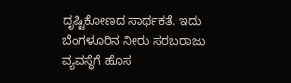ದೃಷ್ಟಿಕೋಣದ ಸಾರ್ಥಕತೆ. ಇದು ಬೆಂಗಳೂರಿನ ನೀರು ಸರಬರಾಜು ವ್ಯವಸ್ಥೆಗೆ ಹೊಸ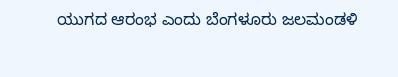ಯುಗದ ಆರಂಭ ಎಂದು ಬೆಂಗಳೂರು ಜಲಮಂಡಳಿ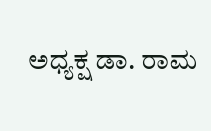ಅಧ್ಯಕ್ಷ ಡಾ. ರಾಮ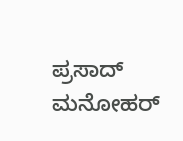ಪ್ರಸಾದ್ ಮನೋಹರ್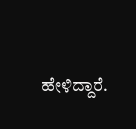ಹೇಳಿದ್ದಾರೆ.